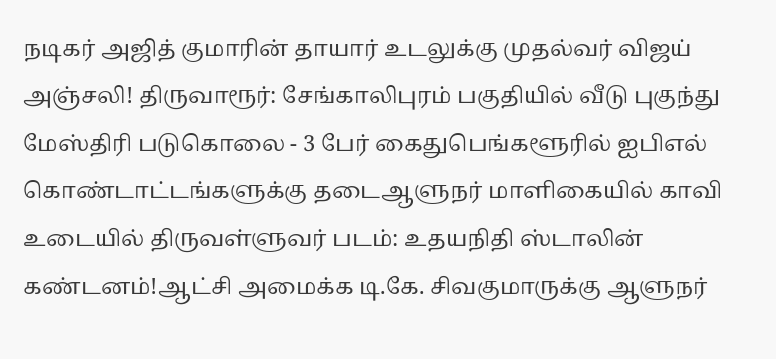நடிகர் அஜித் குமாரின் தாயார் உடலுக்கு முதல்வர் விஜய் அஞ்சலி! திருவாரூர்: சேங்காலிபுரம் பகுதியில் வீடு புகுந்து மேஸ்திரி படுகொலை - 3 பேர் கைதுபெங்களூரில் ஐபிஎல் கொண்டாட்டங்களுக்கு தடைஆளுநர் மாளிகையில் காவி உடையில் திருவள்ளுவர் படம்: உதயநிதி ஸ்டாலின் கண்டனம்!ஆட்சி அமைக்க டி.கே. சிவகுமாருக்கு ஆளுநர்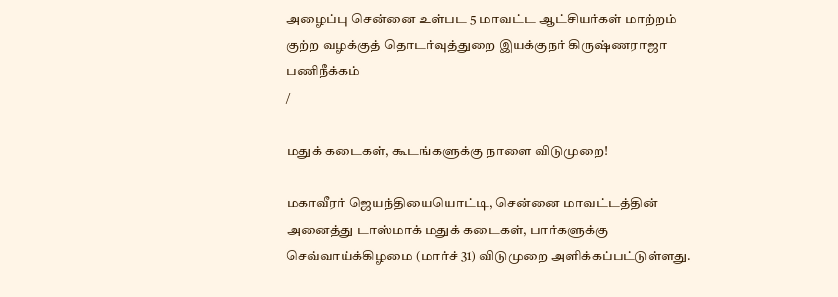அழைப்பு சென்னை உள்பட 5 மாவட்ட ஆட்சியர்கள் மாற்றம் குற்ற வழக்குத் தொடர்வுத்துறை இயக்குநர் கிருஷ்ணராஜா பணிநீக்கம்
/

மதுக் கடைகள், கூடங்களுக்கு நாளை விடுமுறை!

மகாவீரர் ஜெயந்தியையொட்டி, சென்னை மாவட்டத்தின் அனைத்து டாஸ்மாக் மதுக் கடைகள், பார்களுக்கு செவ்வாய்க்கிழமை (மார்ச் 31) விடுமுறை அளிக்கப்பட்டுள்ளது.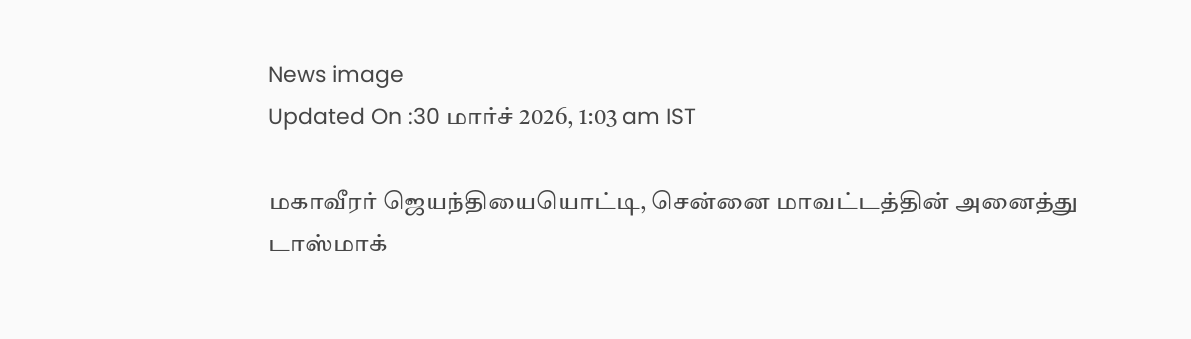News image
Updated On :30 மார்ச் 2026, 1:03 am IST

மகாவீரர் ஜெயந்தியையொட்டி, சென்னை மாவட்டத்தின் அனைத்து டாஸ்மாக்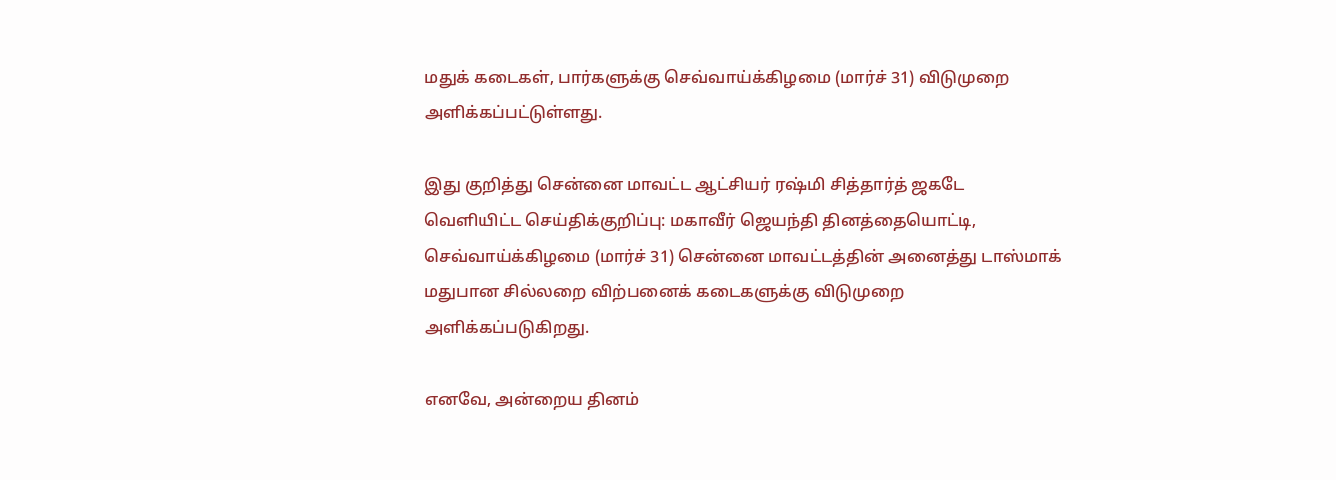மதுக் கடைகள், பார்களுக்கு செவ்வாய்க்கிழமை (மார்ச் 31) விடுமுறை அளிக்கப்பட்டுள்ளது.

இது குறித்து சென்னை மாவட்ட ஆட்சியர் ரஷ்மி சித்தார்த் ஜகடே வெளியிட்ட செய்திக்குறிப்பு: மகாவீர் ஜெயந்தி தினத்தையொட்டி, செவ்வாய்க்கிழமை (மார்ச் 31) சென்னை மாவட்டத்தின் அனைத்து டாஸ்மாக் மதுபான சில்லறை விற்பனைக் கடைகளுக்கு விடுமுறை அளிக்கப்படுகிறது.

எனவே, அன்றைய தினம்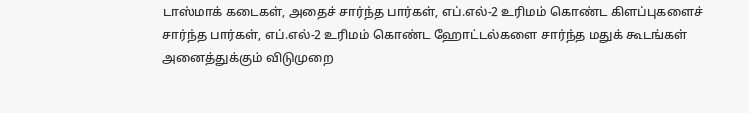டாஸ்மாக் கடைகள், அதைச் சார்ந்த பார்கள், எப்.எல்-2 உரிமம் கொண்ட கிளப்புகளைச் சார்ந்த பார்கள், எப்.எல்-2 உரிமம் கொண்ட ஹோட்டல்களை சார்ந்த மதுக் கூடங்கள் அனைத்துக்கும் விடுமுறை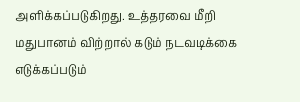அளிக்கப்படுகிறது. உத்தரவை மீறி மதுபானம் விற்றால் கடும் நடவடிக்கை எடுக்கப்படும்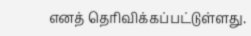எனத் தெரிவிக்கப்பட்டுள்ளது.